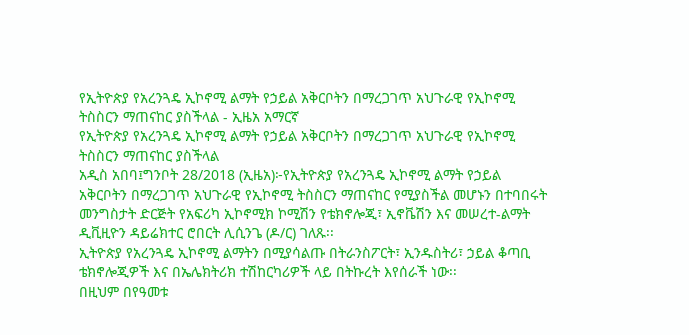የኢትዮጵያ የአረንጓዴ ኢኮኖሚ ልማት የኃይል አቅርቦትን በማረጋገጥ አህጉራዊ የኢኮኖሚ ትስስርን ማጠናከር ያስችላል - ኢዜአ አማርኛ
የኢትዮጵያ የአረንጓዴ ኢኮኖሚ ልማት የኃይል አቅርቦትን በማረጋገጥ አህጉራዊ የኢኮኖሚ ትስስርን ማጠናከር ያስችላል
አዲስ አበባ፤ግንቦት 28/2018 (ኢዜአ)፦የኢትዮጵያ የአረንጓዴ ኢኮኖሚ ልማት የኃይል አቅርቦትን በማረጋገጥ አህጉራዊ የኢኮኖሚ ትስስርን ማጠናከር የሚያስችል መሆኑን በተባበሩት መንግስታት ድርጅት የአፍሪካ ኢኮኖሚክ ኮሚሽን የቴክኖሎጂ፣ ኢኖቬሽን እና መሠረተ-ልማት ዲቪዚዮን ዳይሬክተር ሮበርት ሊሲንጌ (ዶ/ር) ገለጹ፡፡
ኢትዮጵያ የአረንጓዴ ኢኮኖሚ ልማትን በሚያሳልጡ በትራንስፖርት፣ ኢንዱስትሪ፣ ኃይል ቆጣቢ ቴክኖሎጂዎች እና በኤሌክትሪክ ተሽከርካሪዎች ላይ በትኩረት እየሰራች ነው፡፡
በዚህም በየዓመቱ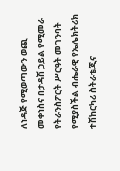ለነዳጅ የሚወጣውን ወጪ መቀነስና በታዳሽ ኃይል የሚመራ የትራንስፖርት ሥርዓት መገንባት የሚያስችል ብሔራዊ የኤሌክትሪክ ተሽከርካሪ ስትራቴጂና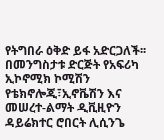የትግበራ ዕቅድ ይፋ አድርጋለች፡፡
በመንግስታቱ ድርጅት የአፍሪካ ኢኮኖሚክ ኮሚሽን የቴክኖሎጂ፣ኢኖቬሽን እና መሠረተ-ልማት ዲቪዚዮን ዳይሬክተር ሮበርት ሊሲንጌ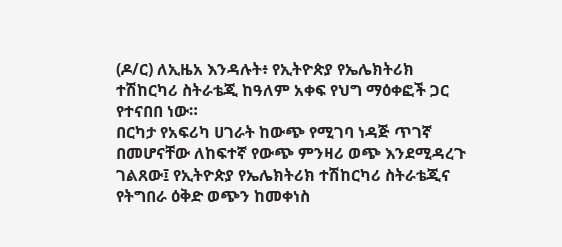(ዶ/ር) ለኢዜአ እንዳሉት፥ የኢትዮጵያ የኤሌክትሪክ ተሽከርካሪ ስትራቴጂ ከዓለም አቀፍ የህግ ማዕቀፎች ጋር የተናበበ ነው።
በርካታ የአፍሪካ ሀገራት ከውጭ የሚገባ ነዳጅ ጥገኛ በመሆናቸው ለከፍተኛ የውጭ ምንዛሪ ወጭ እንደሚዳረጉ ገልጸው፤ የኢትዮጵያ የኤሌክትሪክ ተሽከርካሪ ስትራቴጂና የትግበራ ዕቅድ ወጭን ከመቀነስ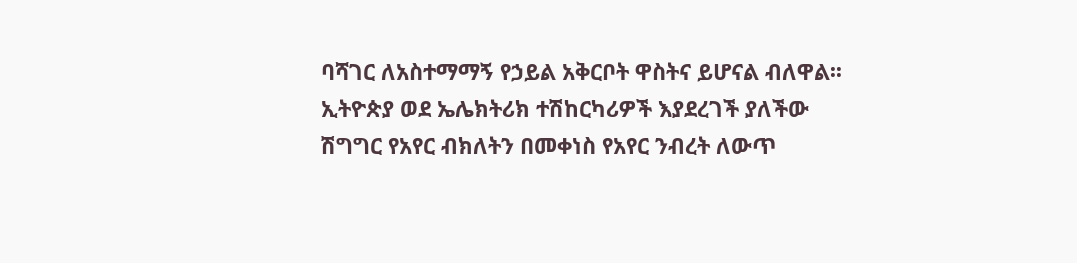ባሻገር ለአስተማማኝ የኃይል አቅርቦት ዋስትና ይሆናል ብለዋል፡፡
ኢትዮጵያ ወደ ኤሌክትሪክ ተሽከርካሪዎች እያደረገች ያለችው ሽግግር የአየር ብክለትን በመቀነስ የአየር ንብረት ለውጥ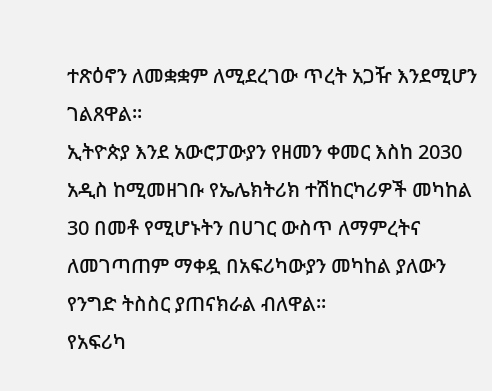ተጽዕኖን ለመቋቋም ለሚደረገው ጥረት አጋዥ እንደሚሆን ገልጸዋል፡፡
ኢትዮጵያ እንደ አውሮፓውያን የዘመን ቀመር እስከ 2030 አዲስ ከሚመዘገቡ የኤሌክትሪክ ተሽከርካሪዎች መካከል 30 በመቶ የሚሆኑትን በሀገር ውስጥ ለማምረትና ለመገጣጠም ማቀዷ በአፍሪካውያን መካከል ያለውን የንግድ ትስስር ያጠናክራል ብለዋል፡፡
የአፍሪካ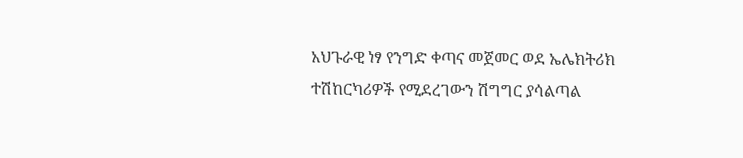አህጉራዊ ነፃ የንግድ ቀጣና መጀመር ወደ ኤሌክትሪክ ተሽከርካሪዎች የሚደረገውን ሽግግር ያሳልጣል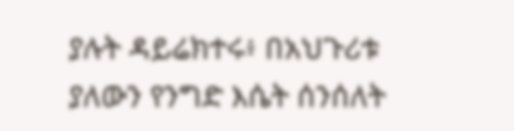ያሉት ዳይሬክተሩ፥ በአህጉሪቱ ያለውን የንግድ እሴት ሰንሰለት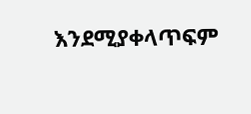እንደሚያቀላጥፍም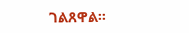ገልጸዋል፡፡